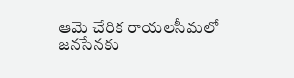ఆమె చేరిక రాయలసీమలో జనసేనకు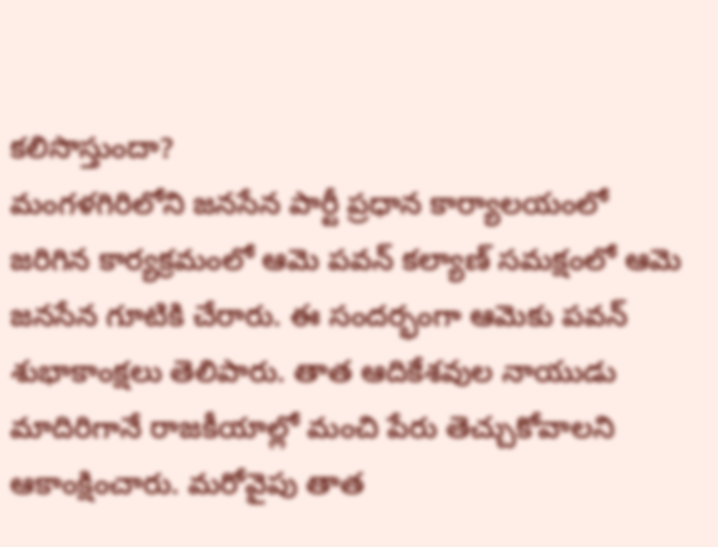కలిసొస్తుందా?
మంగళగిరిలోని జనసేన పార్టీ ప్రధాన కార్యాలయంలో జరిగిన కార్యక్రమంలో ఆమె పవన్ కల్యాణ్ సమక్షంలో ఆమె జనసేన గూటికి చేరారు. ఈ సందర్భంగా ఆమెకు పవన్ శుభాకాంక్షలు తెలిపారు. తాత ఆదికేశవుల నాయుడు మాదిరిగానే రాజకీయాల్లో మంచి పేరు తెచ్చుకోవాలని ఆకాంక్షించారు. మరోవైపు తాత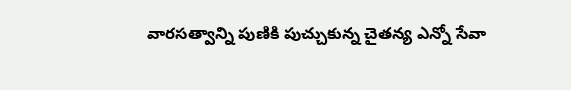వారసత్వాన్ని పుణికి పుచ్చుకున్న చైతన్య ఎన్నో సేవా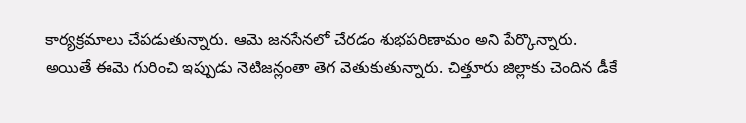కార్యక్రమాలు చేపడుతున్నారు. ఆమె జనసేనలో చేరడం శుభపరిణామం అని పేర్కొన్నారు.
అయితే ఈమె గురించి ఇప్పుడు నెటిజన్లంతా తెగ వెతుకుతున్నారు. చిత్తూరు జిల్లాకు చెందిన డీకే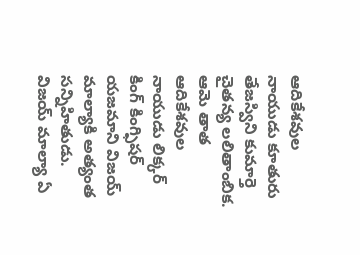ఆదికేశవుల నాయుడు కూతురు తేజస్విని కుమార్తె చైతన్య లలితాంబిక. ఆమె తాత ఆదికేశవుల నాయుడు లిక్కర్ కింగ్ కింగ్ఫిషర్ యజమాని విజయ్ మాల్యాకి అత్యంత సన్నిహితుడు. విజయ్ మాల్యా ఏ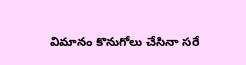విమానం కొనుగోలు చేసినా సరే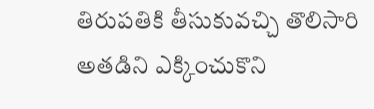తిరుపతికి తీసుకువచ్చి తొలిసారి అతడిని ఎక్కించుకొని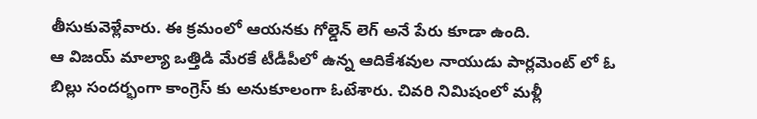తీసుకువెళ్లేవారు. ఈ క్రమంలో ఆయనకు గోల్డెన్ లెగ్ అనే పేరు కూడా ఉంది.
ఆ విజయ్ మాల్యా ఒత్తిడి మేరకే టీడీపీలో ఉన్న ఆదికేశవుల నాయుడు పార్లమెంట్ లో ఓ బిల్లు సందర్భంగా కాంగ్రెస్ కు అనుకూలంగా ఓటేశారు. చివరి నిమిషంలో మళ్లీ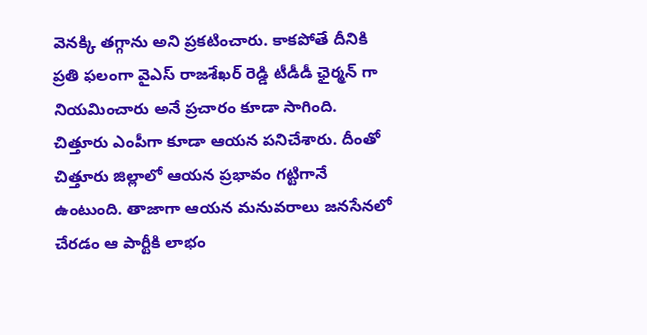వెనక్కి తగ్గాను అని ప్రకటించారు. కాకపోతే దీనికి ప్రతి ఫలంగా వైఎస్ రాజశేఖర్ రెడ్డి టీడీడీ ఛైర్మన్ గా నియమించారు అనే ప్రచారం కూడా సాగింది. చిత్తూరు ఎంపీగా కూడా ఆయన పనిచేశారు. దీంతో చిత్తూరు జిల్లాలో ఆయన ప్రభావం గట్టిగానే ఉంటుంది. తాజాగా ఆయన మనువరాలు జనసేనలో చేరడం ఆ పార్టీకి లాభం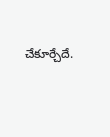చేకూర్చేదే.